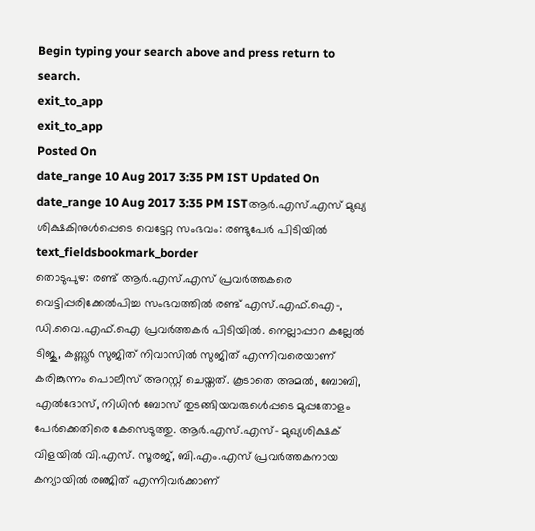Begin typing your search above and press return to search.
exit_to_app
exit_to_app
Posted On
date_range 10 Aug 2017 3:35 PM IST Updated On
date_range 10 Aug 2017 3:35 PM ISTആർ.എസ്.എസ് മുഖ്യ ശിക്ഷകിനുൾപ്പെടെ വെട്ടേറ്റ സംഭവം: രണ്ടുപേർ പിടിയിൽ
text_fieldsbookmark_border
തൊടുപുഴ: രണ്ട് ആർ.എസ്.എസ് പ്രവർത്തകരെ വെട്ടിപ്പരിക്കേൽപിച്ച സംഭവത്തിൽ രണ്ട് എസ്.എഫ്.ഐ-, ഡി.വൈ.എഫ്.ഐ പ്രവർത്തകർ പിടിയിൽ. നെല്ലാപ്പാറ കല്ലേൽ ടിജു, കണ്ണൂർ സുജിത് നിവാസിൽ സുജിത് എന്നിവരെയാണ് കരിങ്കുന്നം പൊലീസ് അറസ്റ്റ് ചെയ്തത്. കൂടാതെ അമൽ, ബോബി, എൽദോസ്, നിധിൻ ബോസ് തുടങ്ങിയവരുൾെപ്പടെ മുപ്പതോളം പേർക്കെതിരെ കേസെടുത്തു. ആർ.എസ്.എസ്- മുഖ്യശിക്ഷക് വിളയിൽ വി.എസ്. സൂരജ്, ബി.എം.എസ് പ്രവർത്തകനായ കന്യായിൽ രഞ്ജിത് എന്നിവർക്കാണ്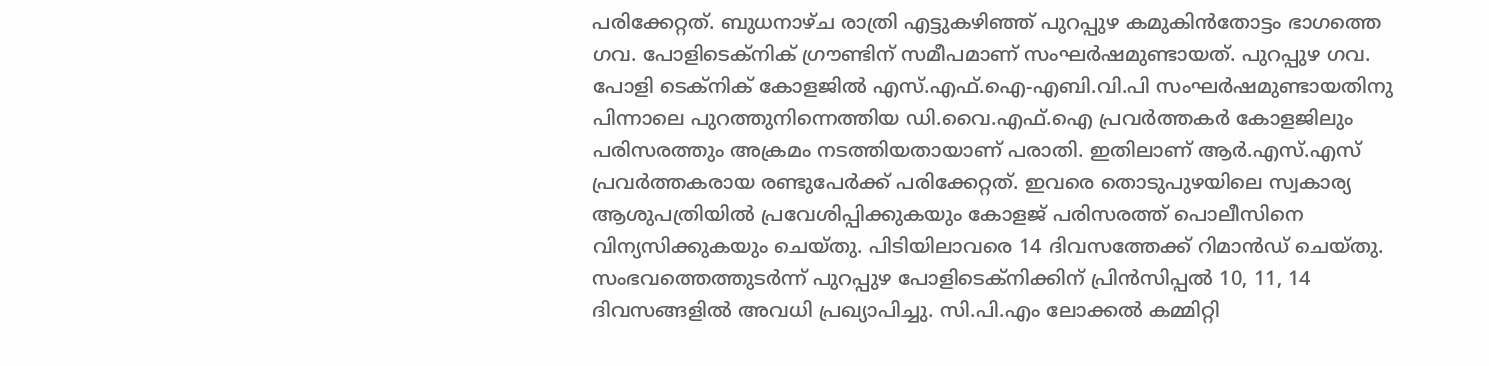പരിക്കേറ്റത്. ബുധനാഴ്ച രാത്രി എട്ടുകഴിഞ്ഞ് പുറപ്പുഴ കമുകിൻതോട്ടം ഭാഗത്തെ ഗവ. പോളിടെക്നിക് ഗ്രൗണ്ടിന് സമീപമാണ് സംഘർഷമുണ്ടായത്. പുറപ്പുഴ ഗവ. പോളി ടെക്നിക് കോളജിൽ എസ്.എഫ്.ഐ-എബി.വി.പി സംഘർഷമുണ്ടായതിനു പിന്നാലെ പുറത്തുനിന്നെത്തിയ ഡി.വൈ.എഫ്.ഐ പ്രവർത്തകർ കോളജിലും പരിസരത്തും അക്രമം നടത്തിയതായാണ് പരാതി. ഇതിലാണ് ആർ.എസ്.എസ് പ്രവർത്തകരായ രണ്ടുപേർക്ക് പരിക്കേറ്റത്. ഇവരെ തൊടുപുഴയിലെ സ്വകാര്യ ആശുപത്രിയിൽ പ്രവേശിപ്പിക്കുകയും കോളജ് പരിസരത്ത് പൊലീസിനെ വിന്യസിക്കുകയും ചെയ്തു. പിടിയിലാവരെ 14 ദിവസത്തേക്ക് റിമാൻഡ് ചെയ്തു. സംഭവത്തെത്തുടർന്ന് പുറപ്പുഴ പോളിടെക്നിക്കിന് പ്രിൻസിപ്പൽ 10, 11, 14 ദിവസങ്ങളിൽ അവധി പ്രഖ്യാപിച്ചു. സി.പി.എം ലോക്കൽ കമ്മിറ്റി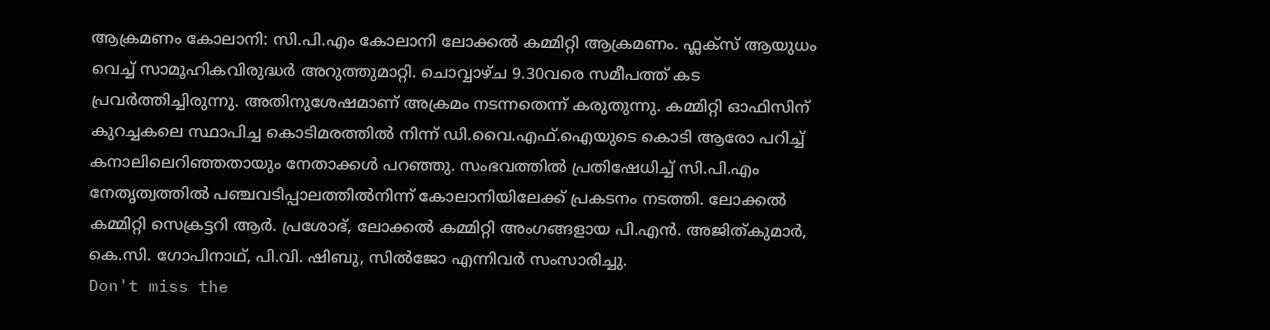ആക്രമണം കോലാനി: സി.പി.എം കോലാനി ലോക്കൽ കമ്മിറ്റി ആക്രമണം. ഫ്ലക്സ് ആയുധം വെച്ച് സാമൂഹികവിരുദ്ധർ അറുത്തുമാറ്റി. ചൊവ്വാഴ്ച 9.30വരെ സമീപത്ത് കട പ്രവർത്തിച്ചിരുന്നു. അതിനുശേഷമാണ് അക്രമം നടന്നതെന്ന് കരുതുന്നു. കമ്മിറ്റി ഓഫിസിന് കുറച്ചകലെ സ്ഥാപിച്ച കൊടിമരത്തിൽ നിന്ന് ഡി.വൈ.എഫ്.ഐയുടെ കൊടി ആരോ പറിച്ച് കനാലിലെറിഞ്ഞതായും നേതാക്കൾ പറഞ്ഞു. സംഭവത്തിൽ പ്രതിഷേധിച്ച് സി.പി.എം നേതൃത്വത്തിൽ പഞ്ചവടിപ്പാലത്തിൽനിന്ന് കോലാനിയിലേക്ക് പ്രകടനം നടത്തി. ലോക്കൽ കമ്മിറ്റി സെക്രട്ടറി ആർ. പ്രശോഭ്, ലോക്കൽ കമ്മിറ്റി അംഗങ്ങളായ പി.എൻ. അജിത്കുമാർ, കെ.സി. ഗോപിനാഥ്, പി.വി. ഷിബു, സിൽജോ എന്നിവർ സംസാരിച്ചു.
Don't miss the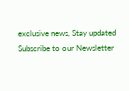exclusive news, Stay updated
Subscribe to our Newsletter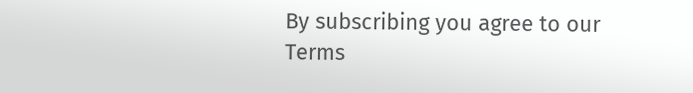By subscribing you agree to our Terms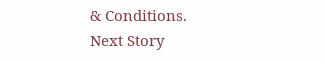& Conditions.
Next Story